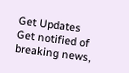Get Updates
Get notified of breaking news,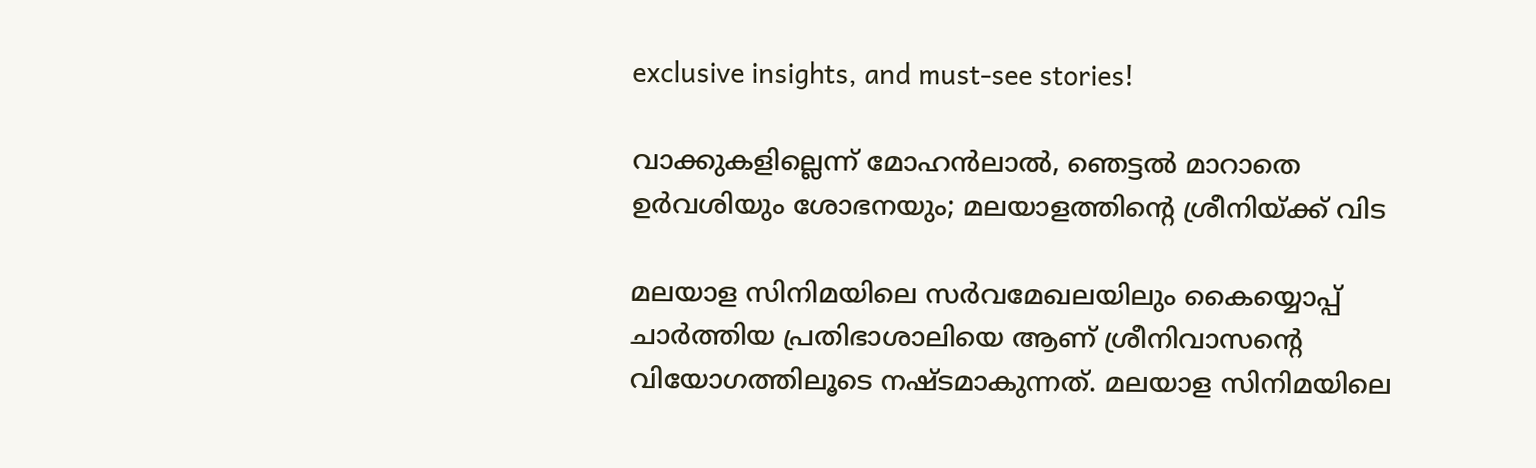exclusive insights, and must-see stories!

വാക്കുകളില്ലെന്ന് മോഹന്‍ലാല്‍, ഞെട്ടല്‍ മാറാതെ ഉര്‍വശിയും ശോഭനയും; മലയാളത്തിന്റെ ശ്രീനിയ്ക്ക് വിട

മലയാള സിനിമയിലെ സര്‍വമേഖലയിലും കൈയ്യൊപ്പ് ചാര്‍ത്തിയ പ്രതിഭാശാലിയെ ആണ് ശ്രീനിവാസന്റെ വിയോഗത്തിലൂടെ നഷ്ടമാകുന്നത്. മലയാള സിനിമയിലെ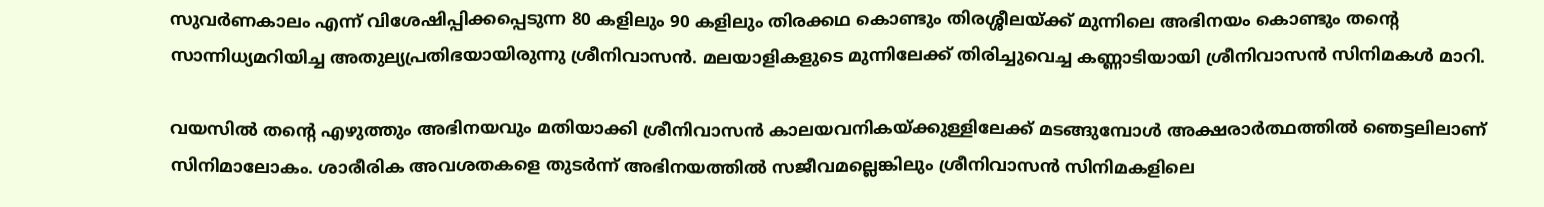സുവര്‍ണകാലം എന്ന് വിശേഷിപ്പിക്കപ്പെടുന്ന 80 കളിലും 90 കളിലും തിരക്കഥ കൊണ്ടും തിരശ്ശീലയ്ക്ക് മുന്നിലെ അഭിനയം കൊണ്ടും തന്റെ സാന്നിധ്യമറിയിച്ച അതുല്യപ്രതിഭയായിരുന്നു ശ്രീനിവാസന്‍. മലയാളികളുടെ മുന്നിലേക്ക് തിരിച്ചുവെച്ച കണ്ണാടിയായി ശ്രീനിവാസന്‍ സിനിമകള്‍ മാറി.

വയസില്‍ തന്റെ എഴുത്തും അഭിനയവും മതിയാക്കി ശ്രീനിവാസന്‍ കാലയവനികയ്ക്കുള്ളിലേക്ക് മടങ്ങുമ്പോള്‍ അക്ഷരാര്‍ത്ഥത്തില്‍ ഞെട്ടലിലാണ് സിനിമാലോകം. ശാരീരിക അവശതകളെ തുടര്‍ന്ന് അഭിനയത്തില്‍ സജീവമല്ലെങ്കിലും ശ്രീനിവാസന്‍ സിനിമകളിലെ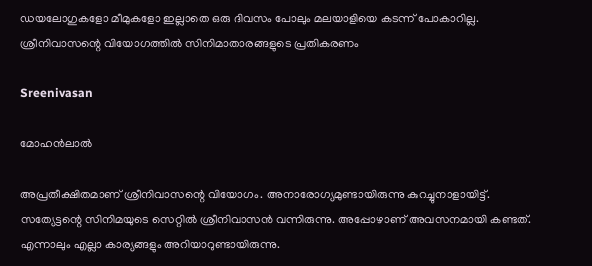ഡയലോഗുകളോ മീമുകളോ ഇല്ലാതെ ഒരു ദിവസം പോലും മലയാളിയെ കടന്ന് പോകാറില്ല. ശ്രീനിവാസന്റെ വിയോഗത്തില്‍ സിനിമാതാരങ്ങളുടെ പ്രതികരണം

Sreenivasan

മോഹന്‍ലാല്‍

അപ്രതീക്ഷിതമാണ് ശ്രീനിവാസന്റെ വിയോഗം. അനാരോഗ്യമുണ്ടായിരുന്നു കുറച്ചുനാളായിട്ട്. സത്യേട്ടന്റെ സിനിമയുടെ സെറ്റില്‍ ശ്രീനിവാസന്‍ വന്നിരുന്നു. അപ്പോഴാണ് അവസനമായി കണ്ടത്. എന്നാലും എല്ലാ കാര്യങ്ങളും അറിയാറുണ്ടായിരുന്നു.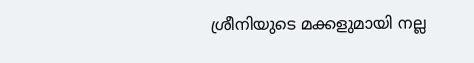ശ്രീനിയുടെ മക്കളുമായി നല്ല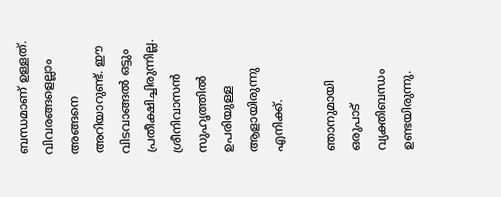ബന്ധമാണ് ഉള്ളത്. വിവരങ്ങളെല്ലാം അങ്ങനെ അറിയാറുണ്ട്. ഈ വിടവാങ്ങല്‍ ഒട്ടും പ്രതീക്ഷിച്ചിരുന്നില്ല. ശ്രീനിവാസന്‍ സുഹൃത്തില്‍ ഉപരിയുള്ള ആളായിരുന്നു എനിക്ക്.

ഞാനുമായി ഒരുപാട് വ്യക്തിബന്ധം ഉണ്ടയിരുന്നു.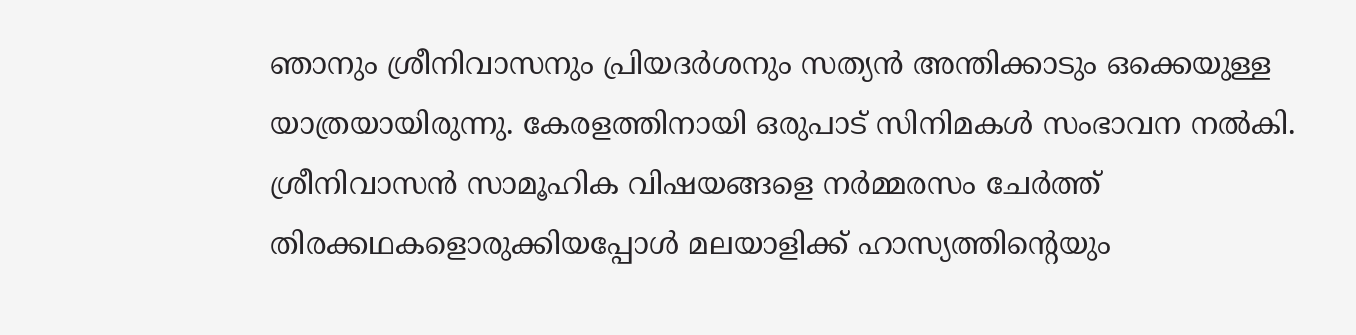ഞാനും ശ്രീനിവാസനും പ്രിയദര്‍ശനും സത്യന്‍ അന്തിക്കാടും ഒക്കെയുള്ള യാത്രയായിരുന്നു. കേരളത്തിനായി ഒരുപാട് സിനിമകള്‍ സംഭാവന നല്‍കി. ശ്രീനിവാസന്‍ സാമൂഹിക വിഷയങ്ങളെ നര്‍മ്മരസം ചേര്‍ത്ത് തിരക്കഥകളൊരുക്കിയപ്പോള്‍ മലയാളിക്ക് ഹാസ്യത്തിന്റെയും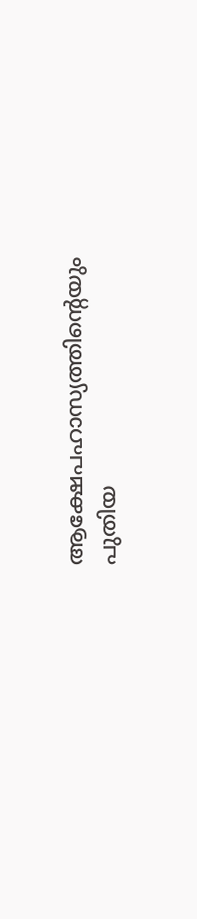ആക്ഷേപഹാസ്യത്തിന്റെയും പുതിയ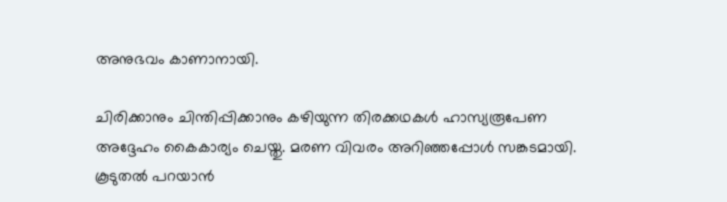അനുഭവം കാണാനായി.

ചിരിക്കാനും ചിന്തിപ്പിക്കാനും കഴിയുന്ന തിരക്കഥകള്‍ ഹാസ്യരൂപേണ അദ്ദേഹം കൈകാര്യം ചെയ്തു. മരണ വിവരം അറിഞ്ഞപ്പോള്‍ സങ്കടമായി. കൂടുതല്‍ പറയാന്‍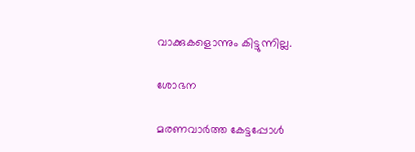വാക്കുകളൊന്നും കിട്ടുന്നില്ല.

ശോഭന

മരണവാര്‍ത്ത കേട്ടപ്പോള്‍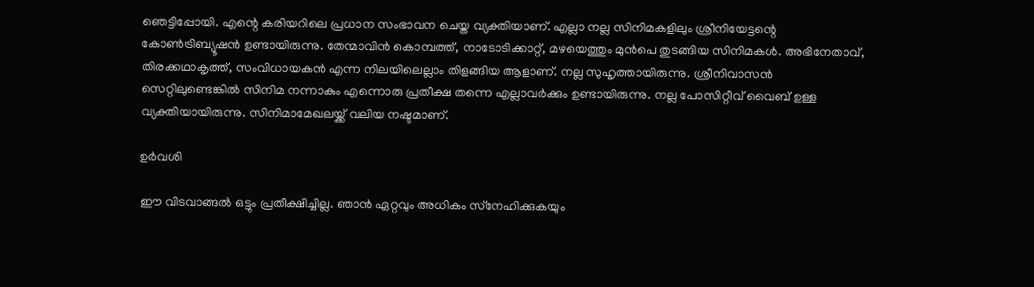ഞെട്ടിപ്പോയി. എന്റെ കരിയറിലെ പ്രധാന സംഭാവന ചെയ്ത വ്യക്തിയാണ്. എല്ലാ നല്ല സിനിമകളിലും ശ്രീനിയേട്ടന്റെ കോണ്‍ട്രിബ്യൂഷന്‍ ഉണ്ടായിരുന്നു. തേന്മാവിന്‍ കൊമ്പത്ത്, നാടോടിക്കാറ്റ്, മഴയെത്തും മുന്‍പെ തുടങ്ങിയ സിനിമകള്‍. അഭിനേതാവ്, തിരക്കഥാകൃത്ത്, സംവിധായകന്‍ എന്ന നിലയിലെല്ലാം തിളങ്ങിയ ആളാണ്. നല്ല സുഹൃത്തായിരുന്നു. ശ്രീനിവാസന്‍ സെറ്റിലുണ്ടെങ്കില്‍ സിനിമ നന്നാകും എന്നൊരു പ്രതീക്ഷ തന്നെ എല്ലാവര്‍ക്കും ഉണ്ടായിരുന്നു. നല്ല പോസിറ്റീവ് വൈബ് ഉള്ള വ്യക്തിയായിരുന്നു. സിനിമാമേഖലയ്ക്ക് വലിയ നഷ്ടമാണ്.

ഉര്‍വശി

ഈ വിടവാങ്ങല്‍ ഒട്ടും പ്രതീക്ഷിച്ചില്ല. ഞാന്‍ ഏറ്റവും അധികം സ്‌നേഹിക്കുകയും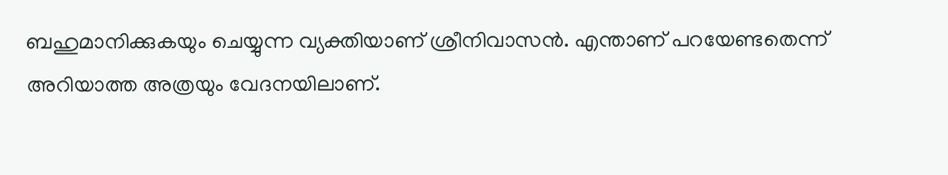ബഹുമാനിക്കുകയും ചെയ്യുന്ന വ്യക്തിയാണ് ശ്രീനിവാസന്‍. എന്താണ് പറയേണ്ടതെന്ന് അറിയാത്ത അത്രയും വേദനയിലാണ്.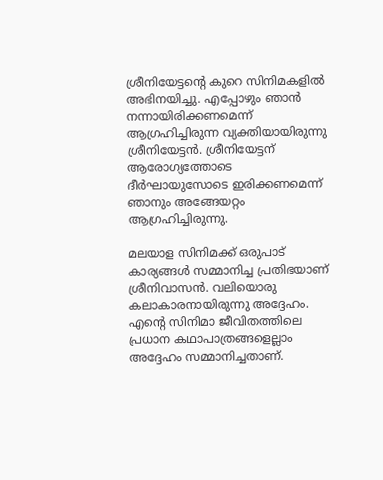ശ്രീനിയേട്ടന്റെ കുറെ സിനിമകളില്‍ അഭിനയിച്ചു. എപ്പോഴും ഞാന്‍ നന്നായിരിക്കണമെന്ന് ആഗ്രഹിച്ചിരുന്ന വ്യക്തിയായിരുന്നു ശ്രീനിയേട്ടന്‍. ശ്രീനിയേട്ടന് ആരോഗ്യത്തോടെ ദീര്‍ഘായുസോടെ ഇരിക്കണമെന്ന് ഞാനും അങ്ങേയറ്റം ആഗ്രഹിച്ചിരുന്നു.

മലയാള സിനിമക്ക് ഒരുപാട് കാര്യങ്ങള്‍ സമ്മാനിച്ച പ്രതിഭയാണ് ശ്രീനിവാസന്‍. വലിയൊരു കലാകാരനായിരുന്നു അദ്ദേഹം. എന്റെ സിനിമാ ജീവിതത്തിലെ പ്രധാന കഥാപാത്രങ്ങളെല്ലാം അദ്ദേഹം സമ്മാനിച്ചതാണ്.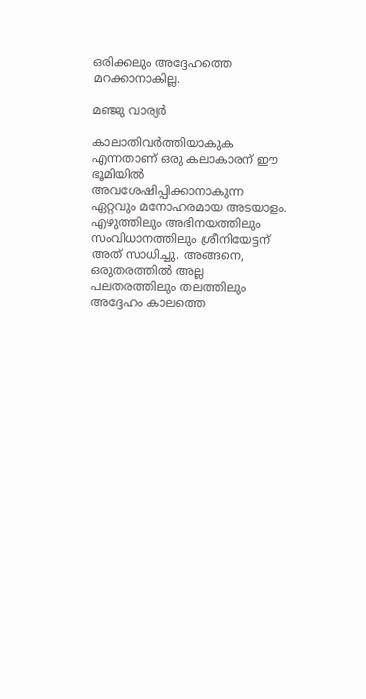ഒരിക്കലും അദ്ദേഹത്തെ മറക്കാനാകില്ല.

മഞ്ജു വാര്യര്‍

കാലാതിവര്‍ത്തിയാകുക എന്നതാണ് ഒരു കലാകാരന് ഈ ഭൂമിയില്‍ അവശേഷിപ്പിക്കാനാകുന്ന ഏറ്റവും മനോഹരമായ അടയാളം. എഴുത്തിലും അഭിനയത്തിലും സംവിധാനത്തിലും ശ്രീനിയേട്ടന് അത് സാധിച്ചു. അങ്ങനെ, ഒരുതരത്തില്‍ അല്ല പലതരത്തിലും തലത്തിലും അദ്ദേഹം കാലത്തെ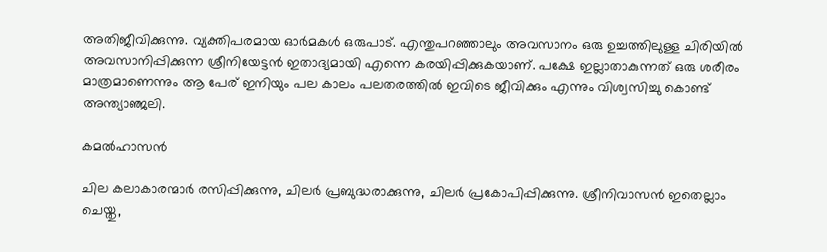അതിജീവിക്കുന്നു. വ്യക്തിപരമായ ഓര്‍മകള്‍ ഒരുപാട്. എന്തുപറഞ്ഞാലും അവസാനം ഒരു ഉച്ചത്തിലുള്ള ചിരിയില്‍ അവസാനിപ്പിക്കുന്ന ശ്രീനിയേട്ടന്‍ ഇതാദ്യമായി എന്നെ കരയിപ്പിക്കുകയാണ്. പക്ഷേ ഇല്ലാതാകുന്നത് ഒരു ശരീരം മാത്രമാണെന്നും ആ പേര് ഇനിയും പല കാലം പലതരത്തില്‍ ഇവിടെ ജീവിക്കും എന്നും വിശ്വസിച്ചു കൊണ്ട് അന്ത്യാഞ്ജലി.

കമല്‍ഹാസന്‍

ചില കലാകാരന്മാര്‍ രസിപ്പിക്കുന്നു, ചിലര്‍ പ്രബുദ്ധരാക്കുന്നു, ചിലര്‍ പ്രകോപിപ്പിക്കുന്നു. ശ്രീനിവാസന്‍ ഇതെല്ലാം ചെയ്തു,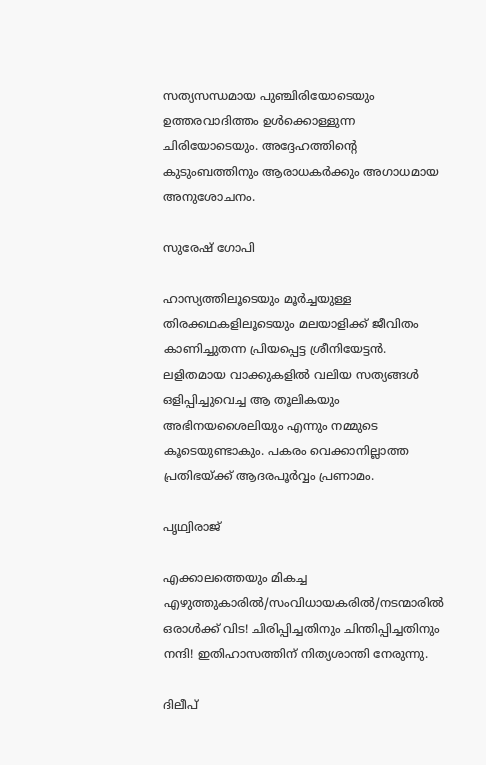സത്യസന്ധമായ പുഞ്ചിരിയോടെയും ഉത്തരവാദിത്തം ഉള്‍ക്കൊള്ളുന്ന ചിരിയോടെയും. അദ്ദേഹത്തിന്റെ കുടുംബത്തിനും ആരാധകര്‍ക്കും അഗാധമായ അനുശോചനം.

സുരേഷ് ഗോപി

ഹാസ്യത്തിലൂടെയും മൂര്‍ച്ചയുള്ള തിരക്കഥകളിലൂടെയും മലയാളിക്ക് ജീവിതം കാണിച്ചുതന്ന പ്രിയപ്പെട്ട ശ്രീനിയേട്ടന്‍. ലളിതമായ വാക്കുകളില്‍ വലിയ സത്യങ്ങള്‍ ഒളിപ്പിച്ചുവെച്ച ആ തൂലികയും അഭിനയശൈലിയും എന്നും നമ്മുടെ കൂടെയുണ്ടാകും. പകരം വെക്കാനില്ലാത്ത പ്രതിഭയ്ക്ക് ആദരപൂര്‍വ്വം പ്രണാമം.

പൃഥ്വിരാജ്

എക്കാലത്തെയും മികച്ച എഴുത്തുകാരില്‍/സംവിധായകരില്‍/നടന്മാരില്‍ ഒരാള്‍ക്ക് വിട! ചിരിപ്പിച്ചതിനും ചിന്തിപ്പിച്ചതിനും നന്ദി! ഇതിഹാസത്തിന് നിത്യശാന്തി നേരുന്നു.

ദിലീപ്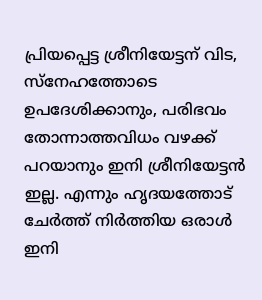പ്രിയപ്പെട്ട ശ്രീനിയേട്ടന് വിട, സ്‌നേഹത്തോടെ ഉപദേശിക്കാനും, പരിഭവം തോന്നാത്തവിധം വഴക്ക് പറയാനും ഇനി ശ്രീനിയേട്ടന്‍ ഇല്ല. എന്നും ഹൃദയത്തോട് ചേര്‍ത്ത് നിര്‍ത്തിയ ഒരാള്‍ ഇനി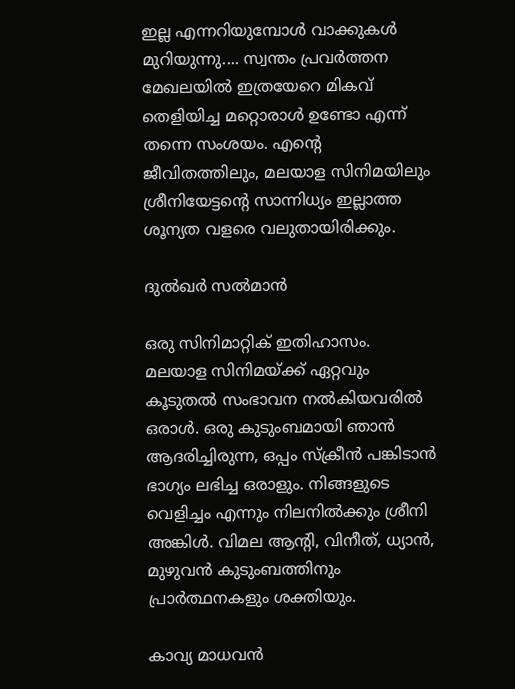ഇല്ല എന്നറിയുമ്പോള്‍ വാക്കുകള്‍ മുറിയുന്നു.... സ്വന്തം പ്രവര്‍ത്തന മേഖലയില്‍ ഇത്രയേറെ മികവ് തെളിയിച്ച മറ്റൊരാള്‍ ഉണ്ടോ എന്ന് തന്നെ സംശയം. എന്റെ ജീവിതത്തിലും, മലയാള സിനിമയിലും ശ്രീനിയേട്ടന്റെ സാന്നിധ്യം ഇല്ലാത്ത ശൂന്യത വളരെ വലുതായിരിക്കും.

ദുല്‍ഖര്‍ സല്‍മാന്‍

ഒരു സിനിമാറ്റിക് ഇതിഹാസം. മലയാള സിനിമയ്ക്ക് ഏറ്റവും കൂടുതല്‍ സംഭാവന നല്‍കിയവരില്‍ ഒരാള്‍. ഒരു കുടുംബമായി ഞാന്‍ ആദരിച്ചിരുന്ന, ഒപ്പം സ്‌ക്രീന്‍ പങ്കിടാന്‍ ഭാഗ്യം ലഭിച്ച ഒരാളും. നിങ്ങളുടെ വെളിച്ചം എന്നും നിലനില്‍ക്കും ശ്രീനി അങ്കിള്‍. വിമല ആന്റി, വിനീത്, ധ്യാന്‍, മുഴുവന്‍ കുടുംബത്തിനും പ്രാര്‍ത്ഥനകളും ശക്തിയും.

കാവ്യ മാധവന്‍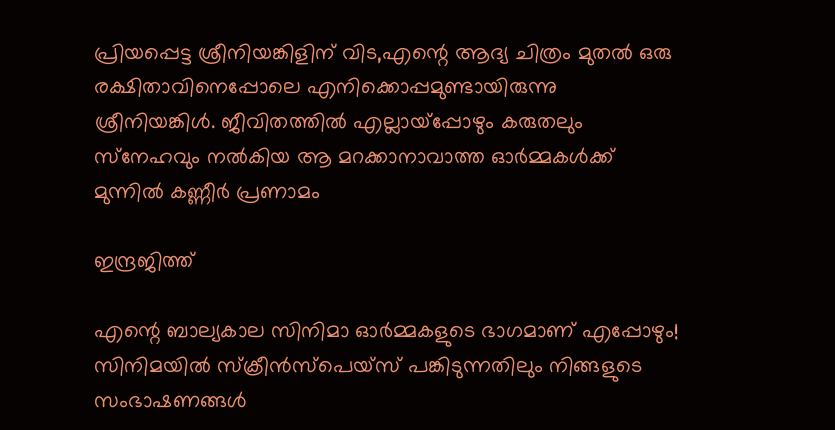പ്രിയപ്പെട്ട ശ്രീനിയങ്കിളിന് വിട,എന്റെ ആദ്യ ചിത്രം മുതല്‍ ഒരു രക്ഷിതാവിനെപ്പോലെ എനിക്കൊപ്പമുണ്ടായിരുന്നു ശ്രീനിയങ്കിള്‍. ജീവിതത്തില്‍ എല്ലായ്പ്പോഴും കരുതലും സ്‌നേഹവും നല്‍കിയ ആ മറക്കാനാവാത്ത ഓര്‍മ്മകള്‍ക്ക് മുന്നില്‍ കണ്ണീര്‍ പ്രണാമം

ഇന്ദ്രജിത്ത്

എന്റെ ബാല്യകാല സിനിമാ ഓര്‍മ്മകളുടെ ഭാഗമാണ് എപ്പോഴും! സിനിമയില്‍ സ്‌ക്രീന്‍സ്പെയ്സ് പങ്കിടുന്നതിലും നിങ്ങളുടെ സംഭാഷണങ്ങള്‍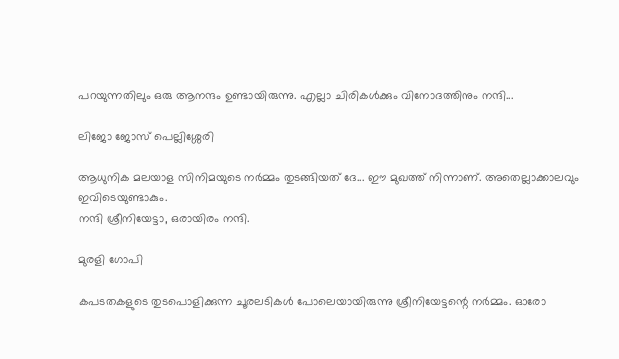പറയുന്നതിലും ഒരു ആനന്ദം ഉണ്ടായിരുന്നു. എല്ലാ ചിരികള്‍ക്കും വിനോദത്തിനും നന്ദി...

ലിജോ ജോസ് പെല്ലിശ്ശേരി

ആധുനിക മലയാള സിനിമയുടെ നര്‍മ്മം തുടങ്ങിയത് ദേ... ഈ മുഖത്ത് നിന്നാണ്. അതെല്ലാക്കാലവും ഇവിടെയുണ്ടാകും.
നന്ദി ശ്രീനിയേട്ടാ, ഒരായിരം നന്ദി.

മുരളി ഗോപി

കപടതകളുടെ തുടപൊളിക്കുന്ന ചൂരലടികള്‍ പോലെയായിരുന്നു ശ്രീനിയേട്ടന്റെ നര്‍മ്മം. ഓരോ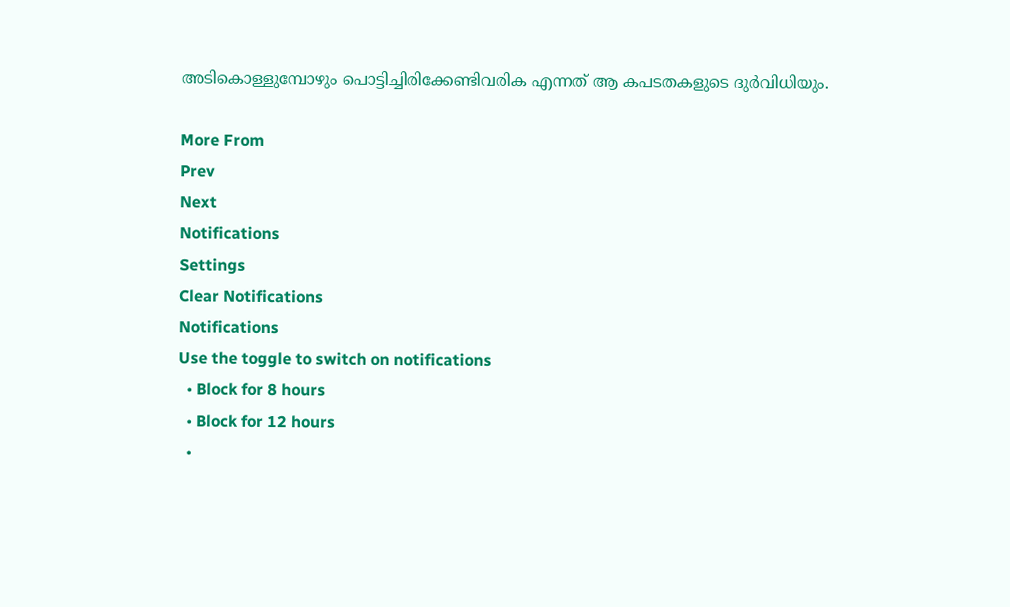അടികൊള്ളുമ്പോഴും പൊട്ടിച്ചിരിക്കേണ്ടിവരിക എന്നത് ആ കപടതകളുടെ ദുര്‍വിധിയും.

More From
Prev
Next
Notifications
Settings
Clear Notifications
Notifications
Use the toggle to switch on notifications
  • Block for 8 hours
  • Block for 12 hours
  •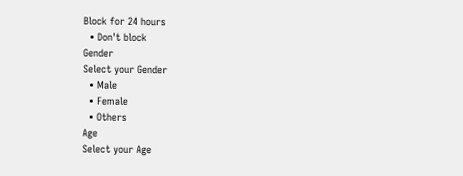Block for 24 hours
  • Don't block
Gender
Select your Gender
  • Male
  • Female
  • Others
Age
Select your Age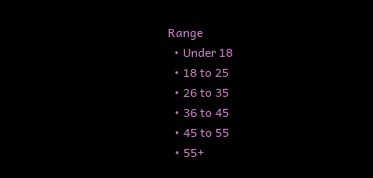Range
  • Under 18
  • 18 to 25
  • 26 to 35
  • 36 to 45
  • 45 to 55
  • 55+